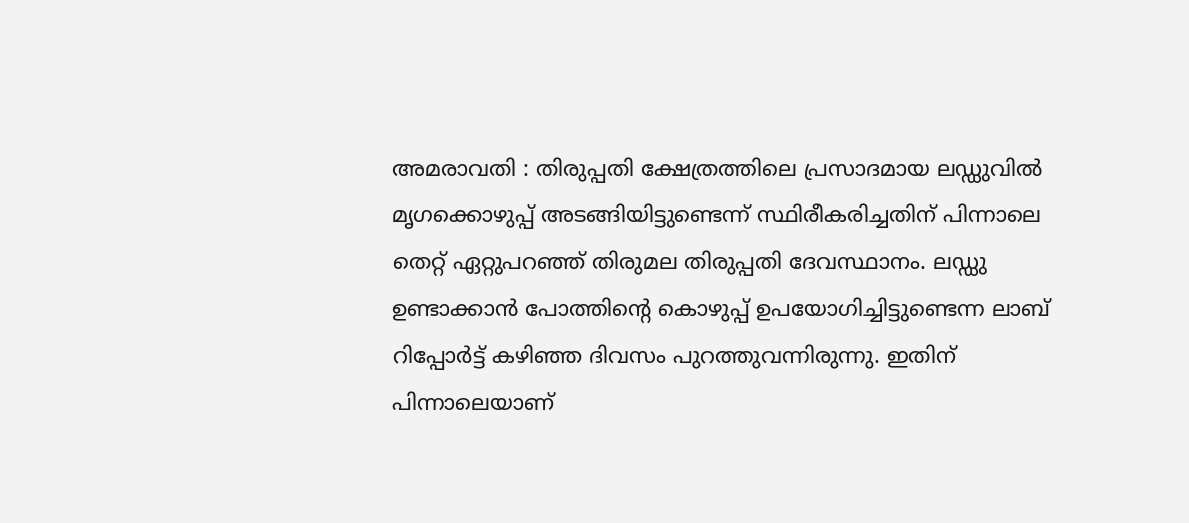അമരാവതി : തിരുപ്പതി ക്ഷേത്രത്തിലെ പ്രസാദമായ ലഡ്ഡുവിൽ മൃഗക്കൊഴുപ്പ് അടങ്ങിയിട്ടുണ്ടെന്ന് സ്ഥിരീകരിച്ചതിന് പിന്നാലെ തെറ്റ് ഏറ്റുപറഞ്ഞ് തിരുമല തിരുപ്പതി ദേവസ്ഥാനം. ലഡ്ഡു ഉണ്ടാക്കാൻ പോത്തിന്റെ കൊഴുപ്പ് ഉപയോഗിച്ചിട്ടുണ്ടെന്ന ലാബ് റിപ്പോർട്ട് കഴിഞ്ഞ ദിവസം പുറത്തുവന്നിരുന്നു. ഇതിന് പിന്നാലെയാണ്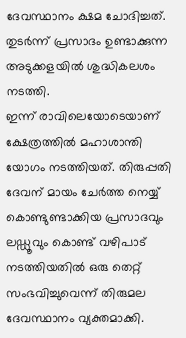ദേവസ്ഥാനം ക്ഷമ ചോദിച്ചത്. തുടർന്ന് പ്രസാദം ഉണ്ടാക്കുന്ന അടുക്കളയിൽ ശുദ്ധികലശം നടത്തി.
ഇന്ന് രാവിലെയോടെയാണ് ക്ഷേത്രത്തിൽ മഹാശാന്തി യോഗം നടത്തിയത്. തിരുപ്പതി ദേവന് മായം ചേർത്ത നെയ്യ് കൊണ്ടുണ്ടാക്കിയ പ്രസാദവും ലഡ്ഡൂവും കൊണ്ട് വഴിപാട് നടത്തിയതിൽ ഒരു തെറ്റ് സംഭവിച്ചുവെന്ന് തിരുമല ദേവസ്ഥാനം വ്യക്തമാക്കി.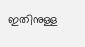ഇതിനുള്ള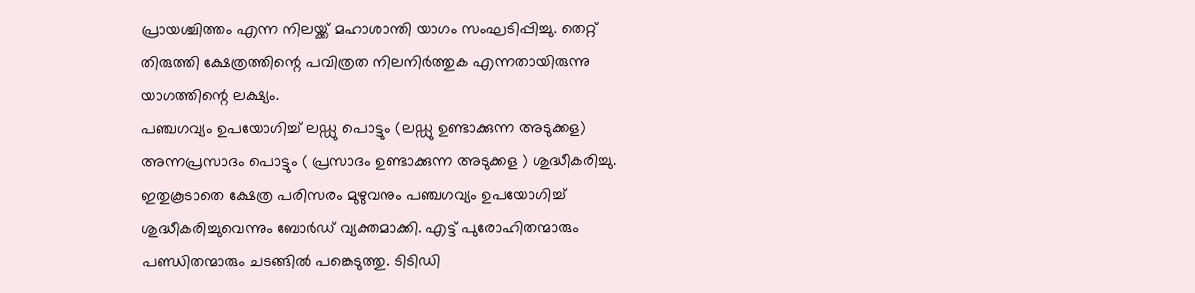പ്രായശ്ചിത്തം എന്ന നിലയ്ക്ക് മഹാശാന്തി യാഗം സംഘടിപ്പിച്ചു. തെറ്റ് തിരുത്തി ക്ഷേത്രത്തിന്റെ പവിത്രത നിലനിർത്തുക എന്നതായിരുന്നു യാഗത്തിന്റെ ലക്ഷ്യം.
പഞ്ചഗവ്യം ഉപയോഗിച്ച് ലഡ്ഡു പൊട്ടും (ലഡ്ഡു ഉണ്ടാക്കുന്ന അടുക്കള) അന്നപ്രസാദം പൊട്ടും ( പ്രസാദം ഉണ്ടാക്കുന്ന അടുക്കള ) ശുദ്ധീകരിച്ചു. ഇതുകൂടാതെ ക്ഷേത്ര പരിസരം മുഴുവനും പഞ്ചഗവ്യം ഉപയോഗിച്ച് ശുദ്ധീകരിച്ചുവെന്നും ബോർഡ് വ്യക്തമാക്കി. എട്ട് പുരോഹിതന്മാരും പണ്ഡിതന്മാരും ചടങ്ങിൽ പങ്കെടുത്തു. ടിടിഡി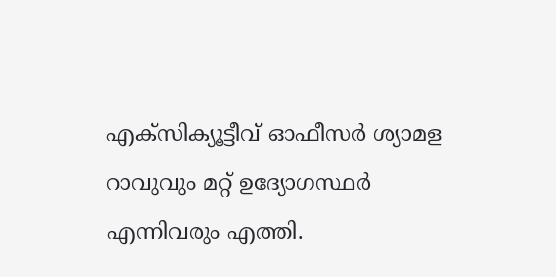എക്സിക്യൂട്ടീവ് ഓഫീസർ ശ്യാമള റാവുവും മറ്റ് ഉദ്യോഗസ്ഥർ എന്നിവരും എത്തി.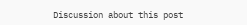Discussion about this post